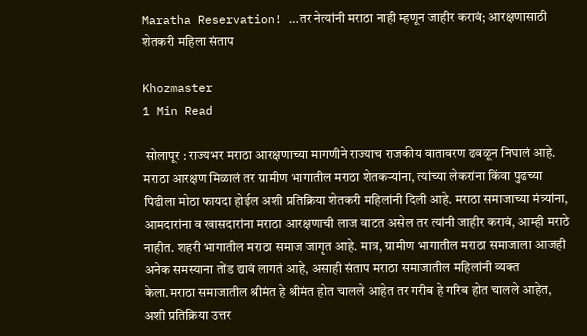Maratha Reservation! …तर नेत्यांनी मराठा नाही म्हणून जाहीर करावं; आरक्षणासाठी शेतकरी महिला संताप

Khozmaster
1 Min Read

 सोलापूर : राज्यभर मराठा आरक्षणाच्या मागणीने राज्याच राजकीय वातावरण ढवळून निघालं आहे. मराठा आरक्षण मिळालं तर ग्रामीण भागातील मराठा शेतकऱ्यांना, त्यांच्या लेकरांना किंवा पुढच्या पिढीला मोठा फायदा होईल अशी प्रतिक्रिया शेतकरी महिलांनी दिली आहे. मराठा समाजाच्या मंत्र्यांना, आमदारांना व खासदारांना मराठा आरक्षणाची लाज वाटत असेल तर त्यांनी जाहीर करावं, आम्ही मराठे नाहीत. शहरी भागातील मराठा समाज जागृत आहे. मात्र, ग्रामीण भागातील मराठा समाजाला आजही अनेक समस्याना तोंड द्यावं लागतं आहे, असाही संताप मराठा समाजातील महिलांनी व्यक्त केला.मराठा समाजातील श्रीमंत हे श्रीमंत होत चालले आहेत तर गरीब हे गरिब होत चालले आहेत, अशी प्रतिक्रिया उत्तर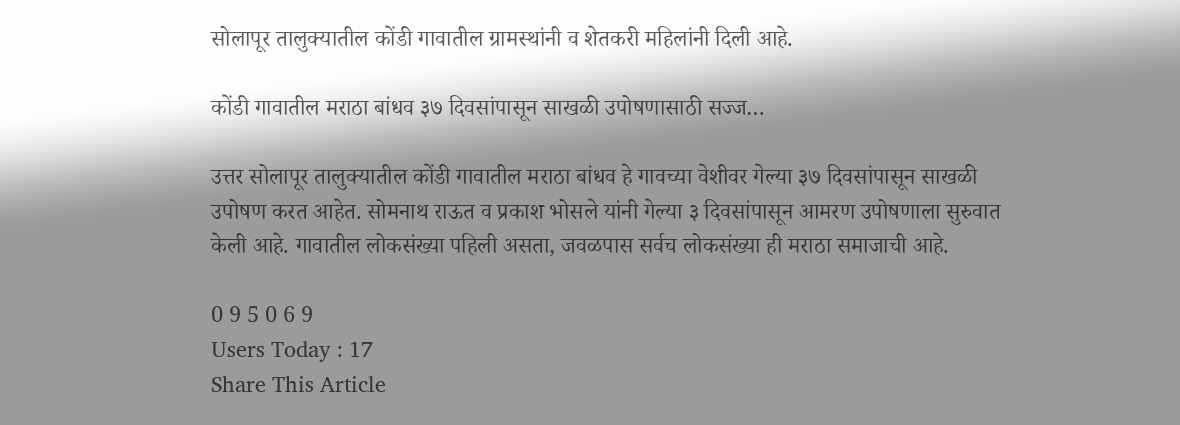सोलापूर तालुक्यातील कोंडी गावातील ग्रामस्थांनी व शेतकरी महिलांनी दिली आहे.

कोंडी गावातील मराठा बांधव ३७ दिवसांपासून साखळी उपोषणासाठी सज्ज…

उत्तर सोलापूर तालुक्यातील कोंडी गावातील मराठा बांधव हे गावच्या वेशीवर गेल्या ३७ दिवसांपासून साखळी उपोषण करत आहेत. सोमनाथ राऊत व प्रकाश भोसले यांनी गेल्या ३ दिवसांपासून आमरण उपोषणाला सुरुवात केली आहे. गावातील लोकसंख्या पहिली असता, जवळपास सर्वच लोकसंख्या ही मराठा समाजाची आहे.

0 9 5 0 6 9
Users Today : 17
Share This Article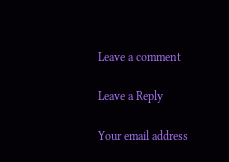Leave a comment

Leave a Reply

Your email address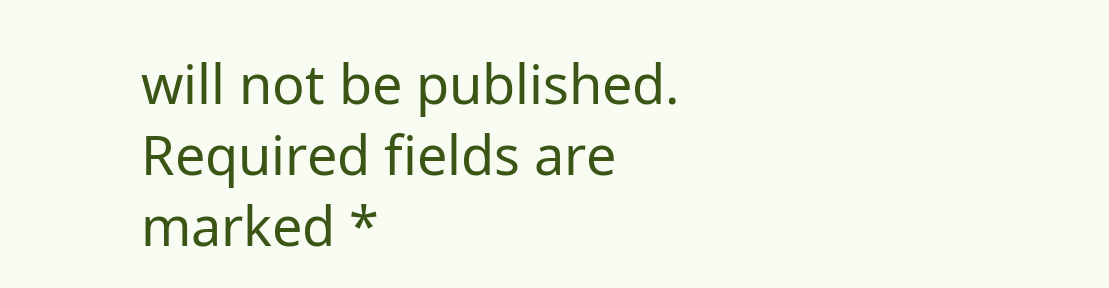will not be published. Required fields are marked *